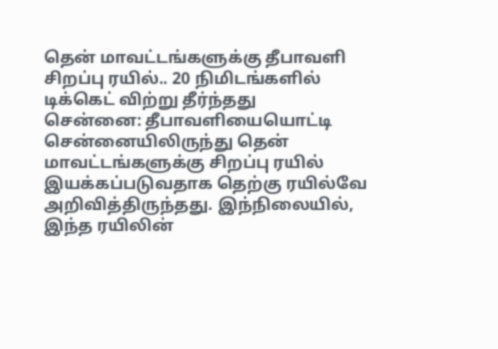தென் மாவட்டங்களுக்கு தீபாவளி சிறப்பு ரயில்.. 20 நிமிடங்களில் டிக்கெட் விற்று தீர்ந்தது
சென்னை: தீபாவளியையொட்டி சென்னையிலிருந்து தென் மாவட்டங்களுக்கு சிறப்பு ரயில் இயக்கப்படுவதாக தெற்கு ரயில்வே அறிவித்திருந்தது. இந்நிலையில், இந்த ரயிலின்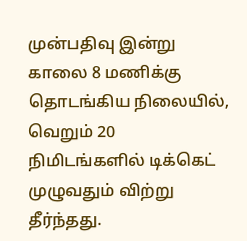முன்பதிவு இன்று காலை 8 மணிக்கு தொடங்கிய நிலையில், வெறும் 20 நிமிடங்களில் டிக்கெட் முழுவதும் விற்று தீர்ந்தது.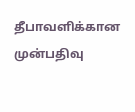தீபாவளிக்கான முன்பதிவு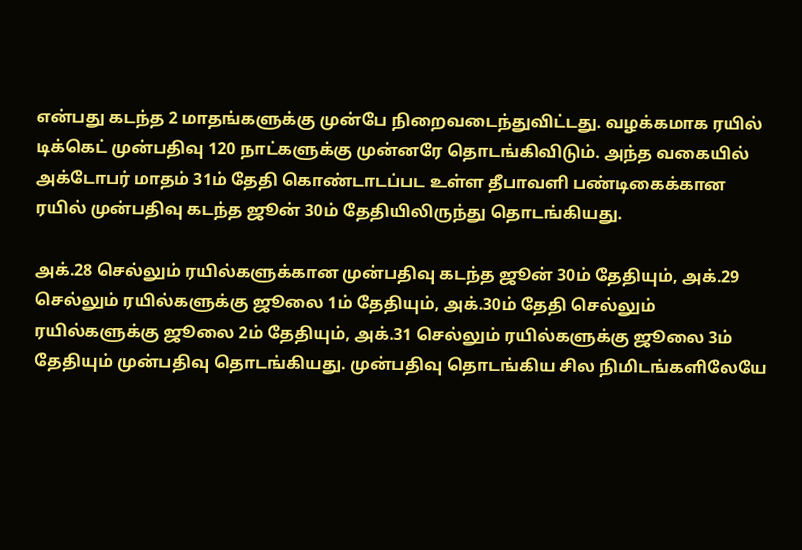என்பது கடந்த 2 மாதங்களுக்கு முன்பே நிறைவடைந்துவிட்டது. வழக்கமாக ரயில் டிக்கெட் முன்பதிவு 120 நாட்களுக்கு முன்னரே தொடங்கிவிடும். அந்த வகையில் அக்டோபர் மாதம் 31ம் தேதி கொண்டாடப்பட உள்ள தீபாவளி பண்டிகைக்கான ரயில் முன்பதிவு கடந்த ஜூன் 30ம் தேதியிலிருந்து தொடங்கியது.

அக்.28 செல்லும் ரயில்களுக்கான முன்பதிவு கடந்த ஜூன் 30ம் தேதியும், அக்.29 செல்லும் ரயில்களுக்கு ஜூலை 1ம் தேதியும், அக்.30ம் தேதி செல்லும் ரயில்களுக்கு ஜூலை 2ம் தேதியும், அக்.31 செல்லும் ரயில்களுக்கு ஜூலை 3ம் தேதியும் முன்பதிவு தொடங்கியது. முன்பதிவு தொடங்கிய சில நிமிடங்களிலேயே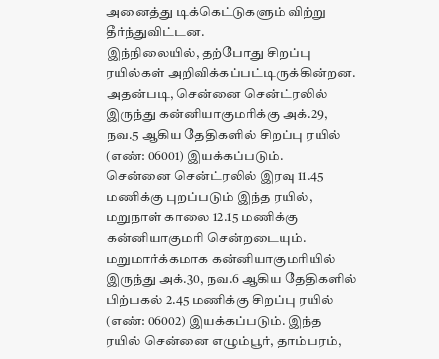அனைத்து டிக்கெட்டுகளும் விற்று தீர்ந்துவிட்டன.
இந்நிலையில், தற்போது சிறப்பு ரயில்கள் அறிவிக்கப்பட்டிருக்கின்றன. அதன்படி, சென்னை சென்ட்ரலில் இருந்து கன்னியாகுமரிக்கு அக்.29, நவ.5 ஆகிய தேதிகளில் சிறப்பு ரயில் (எண்: 06001) இயக்கப்படும்.
சென்னை சென்ட்ரலில் இரவு 11.45 மணிக்கு புறப்படும் இந்த ரயில், மறுநாள் காலை 12.15 மணிக்கு கன்னியாகுமரி சென்றடையும். மறுமார்க்கமாக கன்னியாகுமரியில் இருந்து அக்.30, நவ.6 ஆகிய தேதிகளில் பிற்பகல் 2.45 மணிக்கு சிறப்பு ரயில் (எண்: 06002) இயக்கப்படும். இந்த ரயில் சென்னை எழும்பூர், தாம்பரம்,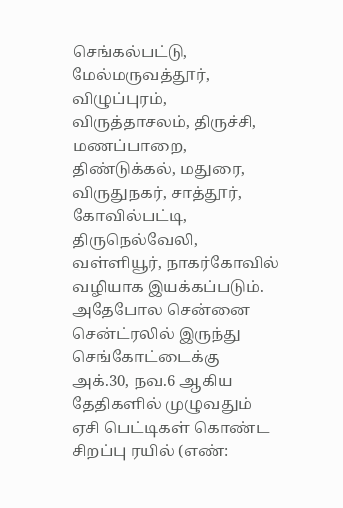செங்கல்பட்டு, மேல்மருவத்தூர், விழுப்புரம், விருத்தாசலம், திருச்சி, மணப்பாறை, திண்டுக்கல், மதுரை, விருதுநகர், சாத்தூர், கோவில்பட்டி, திருநெல்வேலி, வள்ளியூர், நாகர்கோவில் வழியாக இயக்கப்படும்.
அதேபோல சென்னை சென்ட்ரலில் இருந்து செங்கோட்டைக்கு அக்.30, நவ.6 ஆகிய தேதிகளில் முழுவதும் ஏசி பெட்டிகள் கொண்ட சிறப்பு ரயில் (எண்: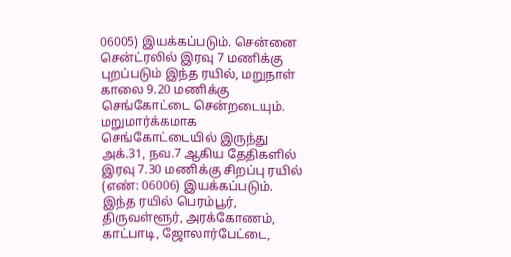06005) இயக்கப்படும். சென்னை சென்ட்ரலில் இரவு 7 மணிக்கு புறப்படும் இந்த ரயில், மறுநாள் காலை 9.20 மணிக்கு செங்கோட்டை சென்றடையும். மறுமார்க்கமாக செங்கோட்டையில் இருந்து அக்.31, நவ.7 ஆகிய தேதிகளில் இரவு 7.30 மணிக்கு சிறப்பு ரயில் (எண்: 06006) இயக்கப்படும்.
இந்த ரயில் பெரம்பூர், திருவள்ளூர், அரக்கோணம், காட்பாடி, ஜோலார்பேட்டை,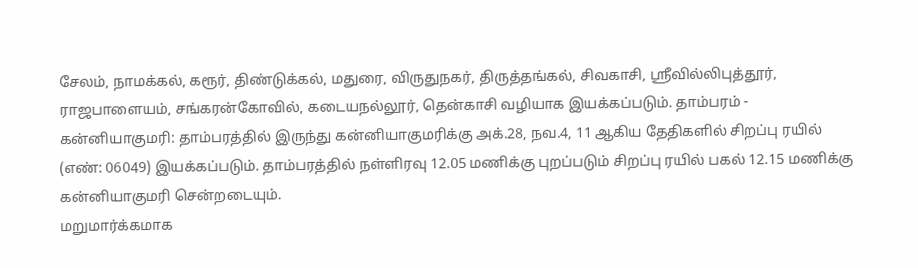சேலம், நாமக்கல், கரூர், திண்டுக்கல், மதுரை, விருதுநகர், திருத்தங்கல், சிவகாசி, ஸ்ரீவில்லிபுத்தூர், ராஜபாளையம், சங்கரன்கோவில், கடையநல்லூர், தென்காசி வழியாக இயக்கப்படும். தாம்பரம் - கன்னியாகுமரி: தாம்பரத்தில் இருந்து கன்னியாகுமரிக்கு அக்.28, நவ.4, 11 ஆகிய தேதிகளில் சிறப்பு ரயில் (எண்: 06049) இயக்கப்படும். தாம்பரத்தில் நள்ளிரவு 12.05 மணிக்கு புறப்படும் சிறப்பு ரயில் பகல் 12.15 மணிக்கு கன்னியாகுமரி சென்றடையும்.
மறுமார்க்கமாக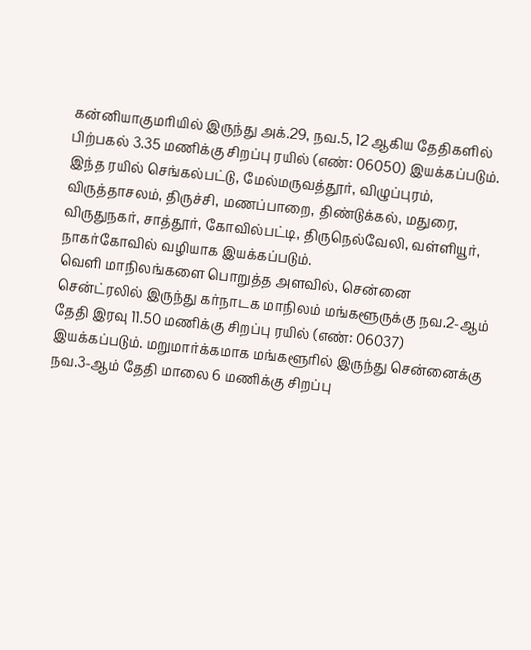கன்னியாகுமரியில் இருந்து அக்.29, நவ.5, 12 ஆகிய தேதிகளில் பிற்பகல் 3.35 மணிக்கு சிறப்பு ரயில் (எண்: 06050) இயக்கப்படும். இந்த ரயில் செங்கல்பட்டு, மேல்மருவத்தூர், விழுப்புரம், விருத்தாசலம், திருச்சி, மணப்பாறை, திண்டுக்கல், மதுரை, விருதுநகர், சாத்தூர், கோவில்பட்டி, திருநெல்வேலி, வள்ளியூர், நாகர்கோவில் வழியாக இயக்கப்படும்.
வெளி மாநிலங்களை பொறுத்த அளவில், சென்னை சென்ட்ரலில் இருந்து கர்நாடக மாநிலம் மங்களூருக்கு நவ.2-ஆம் தேதி இரவு 11.50 மணிக்கு சிறப்பு ரயில் (எண்: 06037) இயக்கப்படும். மறுமார்க்கமாக மங்களூரில் இருந்து சென்னைக்கு நவ.3-ஆம் தேதி மாலை 6 மணிக்கு சிறப்பு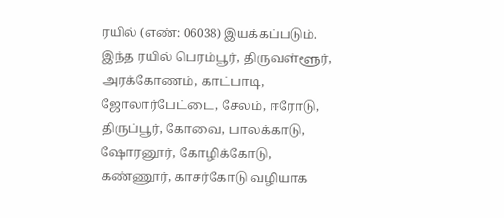ரயில் (எண்: 06038) இயக்கப்படும். இந்த ரயில் பெரம்பூர், திருவள்ளூர், அரக்கோணம், காட்பாடி, ஜோலார்பேட்டை, சேலம், ஈரோடு, திருப்பூர், கோவை, பாலக்காடு, ஷோரனூர், கோழிக்கோடு, கண்ணூர், காசர்கோடு வழியாக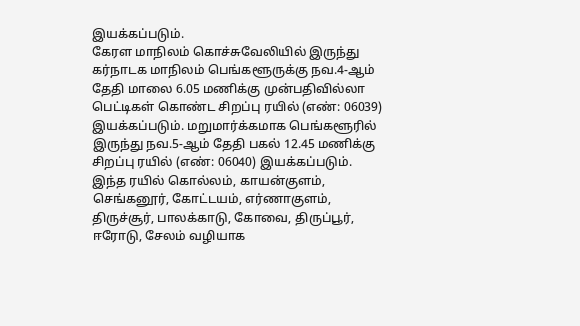இயக்கப்படும்.
கேரள மாநிலம் கொச்சுவேலியில் இருந்து கர்நாடக மாநிலம் பெங்களூருக்கு நவ.4-ஆம் தேதி மாலை 6.05 மணிக்கு முன்பதிவில்லா பெட்டிகள் கொண்ட சிறப்பு ரயில் (எண்: 06039) இயக்கப்படும். மறுமார்க்கமாக பெங்களூரில் இருந்து நவ.5-ஆம் தேதி பகல் 12.45 மணிக்கு சிறப்பு ரயில் (எண்: 06040) இயக்கப்படும். இந்த ரயில் கொல்லம், காயன்குளம், செங்கனூர், கோட்டயம், எர்ணாகுளம், திருச்சூர், பாலக்காடு, கோவை, திருப்பூர், ஈரோடு, சேலம் வழியாக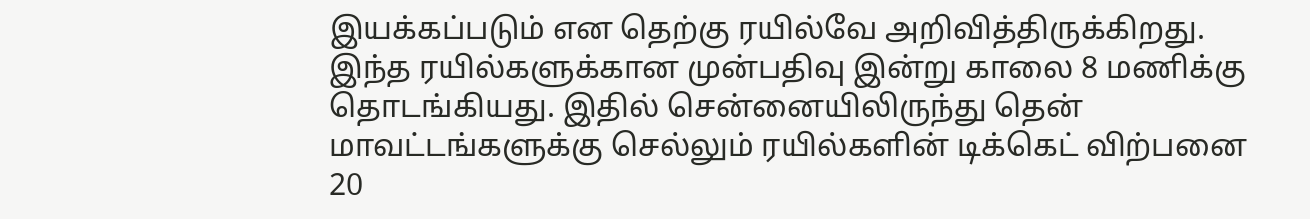இயக்கப்படும் என தெற்கு ரயில்வே அறிவித்திருக்கிறது.
இந்த ரயில்களுக்கான முன்பதிவு இன்று காலை 8 மணிக்கு தொடங்கியது. இதில் சென்னையிலிருந்து தென் மாவட்டங்களுக்கு செல்லும் ரயில்களின் டிக்கெட் விற்பனை 20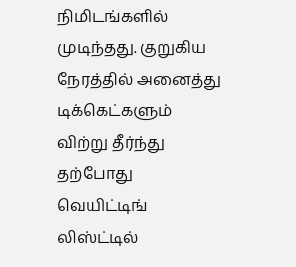நிமிடங்களில் முடிந்தது. குறுகிய நேரத்தில் அனைத்து டிக்கெட்களும் விற்று தீர்ந்து தற்போது வெயிட்டிங் லிஸ்ட்டில்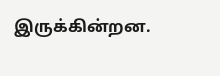இருக்கின்றன.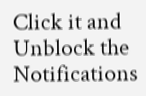Click it and Unblock the Notifications